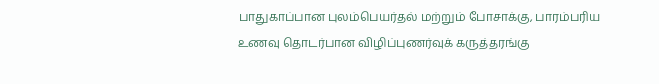பாதுகாப்பான புலம்பெயர்தல் மற்றும் போசாக்கு, பாரம்பரிய உணவு தொடர்பான விழிப்புணர்வுக் கருத்தரங்கு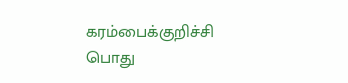கரம்பைக்குறிச்சி பொது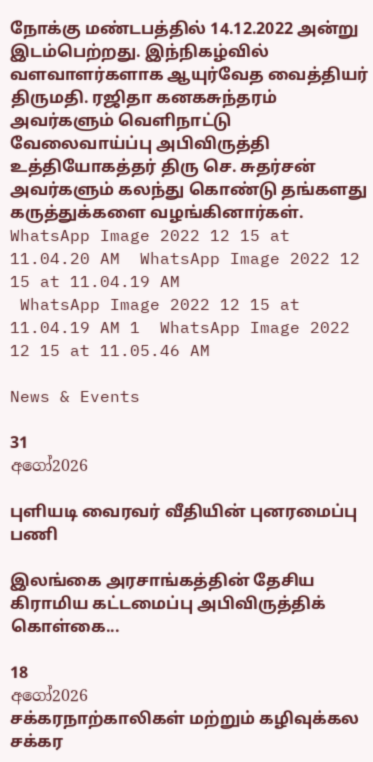நோக்கு மண்டபத்தில் 14.12.2022 அன்று இடம்பெற்றது. இந்நிகழ்வில் வளவாளர்களாக ஆயுர்வேத வைத்தியர் திருமதி. ரஜிதா கனகசுந்தரம் அவர்களும் வெளிநாட்டு வேலைவாய்ப்பு அபிவிருத்தி உத்தியோகத்தர் திரு செ. சுதர்சன் அவர்களும் கலந்து கொண்டு தங்களது கருத்துக்களை வழங்கினார்கள்.
WhatsApp Image 2022 12 15 at 11.04.20 AM  WhatsApp Image 2022 12 15 at 11.04.19 AM
 WhatsApp Image 2022 12 15 at 11.04.19 AM 1  WhatsApp Image 2022 12 15 at 11.05.46 AM

News & Events

31
අගෝ2026

புளியடி வைரவர் வீதியின் புனரமைப்பு பணி

இலங்கை அரசாங்கத்தின் தேசிய கிராமிய கட்டமைப்பு அபிவிருத்திக் கொள்கை...

18
අගෝ2026
சக்கரநாற்காலிகள் மற்றும் கழிவுக்கல சக்கர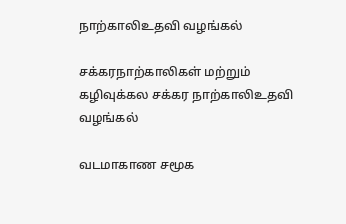நாற்காலிஉதவி வழங்கல்

சக்கரநாற்காலிகள் மற்றும் கழிவுக்கல சக்கர நாற்காலிஉதவி வழங்கல்

வடமாகாண சமூக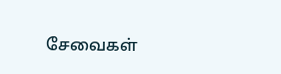சேவைகள்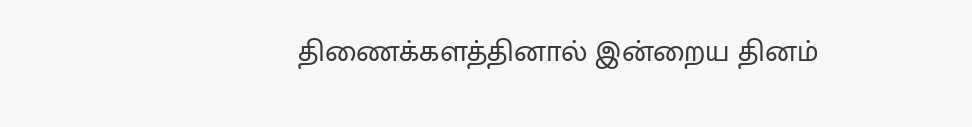திணைக்களத்தினால் இன்றைய தினம்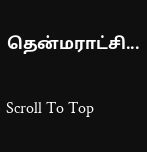தென்மராட்சி...

Scroll To Top